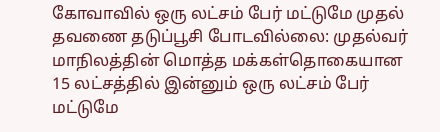கோவாவில் ஒரு லட்சம் பேர் மட்டுமே முதல் தவணை தடுப்பூசி போடவில்லை: முதல்வர்
மாநிலத்தின் மொத்த மக்கள்தொகையான 15 லட்சத்தில் இன்னும் ஒரு லட்சம் பேர் மட்டுமே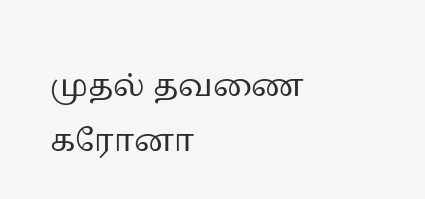முதல் தவணை கரோனா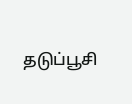தடுப்பூசி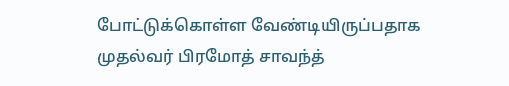போட்டுக்கொள்ள வேண்டியிருப்பதாக முதல்வர் பிரமோத் சாவந்த்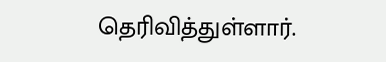தெரிவித்துள்ளார்.